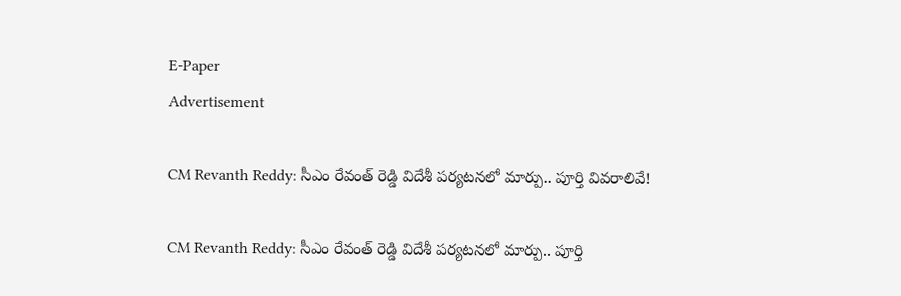E-Paper
Advertisement

CM Revanth Reddy: సీఎం రేవంత్ రెడ్డి విదేశీ పర్యటనలో మార్పు.. పూర్తి వివరాలివే!

CM Revanth Reddy: సీఎం రేవంత్ రెడ్డి విదేశీ పర్యటనలో మార్పు.. పూర్తి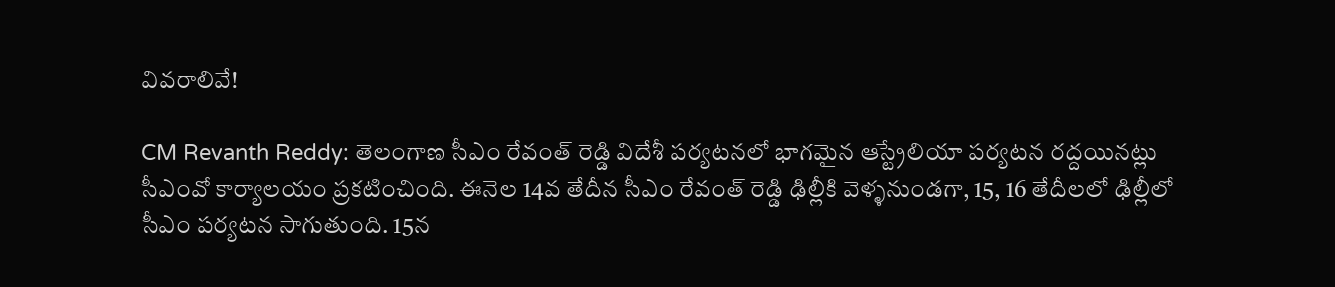వివరాలివే!

CM Revanth Reddy: తెలంగాణ సీఎం రేవంత్ రెడ్డి విదేశీ పర్యటనలో భాగమైన ఆస్ట్రేలియా పర్యటన రద్దయినట్లు సీఎంవో కార్యాలయం ప్రకటించింది. ఈనెల 14వ తేదీన సీఎం రేవంత్ రెడ్డి ఢిల్లీకి వెళ్ళనుండగా, 15, 16 తేదీలలో ఢిల్లీలో సీఎం పర్యటన సాగుతుంది. 15న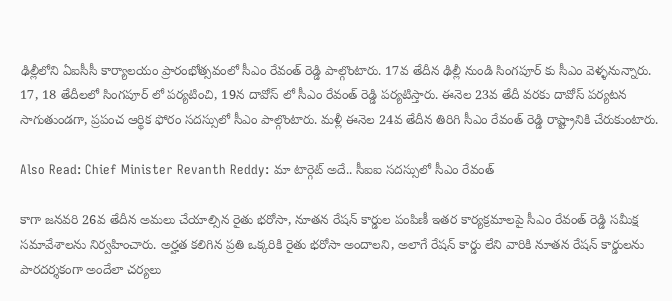ఢిల్లీలోని ఏఐసీసీ కార్యాలయం ప్రారంభోత్సవంలో సీఎం రేవంత్ రెడ్డి పాల్గొంటారు. 17వ తేదీన ఢిల్లీ నుండి సింగపూర్ కు సీఎం వెళ్ళనున్నారు. 17, 18 తేదీలలో సింగపూర్ లో పర్యటించి, 19న దావోస్ లో సీఎం రేవంత్ రెడ్డి పర్యటిస్తారు. ఈనెల 23వ తేదీ వరకు దావోస్ పర్యటన సాగుతుండగా, ప్రపంచ ఆర్థిక ఫోరం సదస్సులో సీఎం పాల్గొంటారు. మళ్లీ ఈనెల 24వ తేదీన తిరిగి సీఎం రేవంత్ రెడ్డి రాష్ట్రానికి చేరుకుంటారు.

Also Read: Chief Minister Revanth Reddy: మా టార్గెట్ అదే.. సీఐఐ సదస్సులో సీఎం రేవంత్

కాగా జనవరి 26వ తేదీన అమలు చేయాల్సిన రైతు భరోసా, నూతన రేషన్ కార్డుల పంపిణీ ఇతర కార్యక్రమాలపై సీఎం రేవంత్ రెడ్డి సమీక్ష సమావేశాలను నిర్వహించారు. అర్హత కలిగిన ప్రతి ఒక్కరికి రైతు భరోసా అందాలని, అలాగే రేషన్ కార్డు లేని వారికి నూతన రేషన్ కార్డులను పారదర్శకంగా అందేలా చర్యలు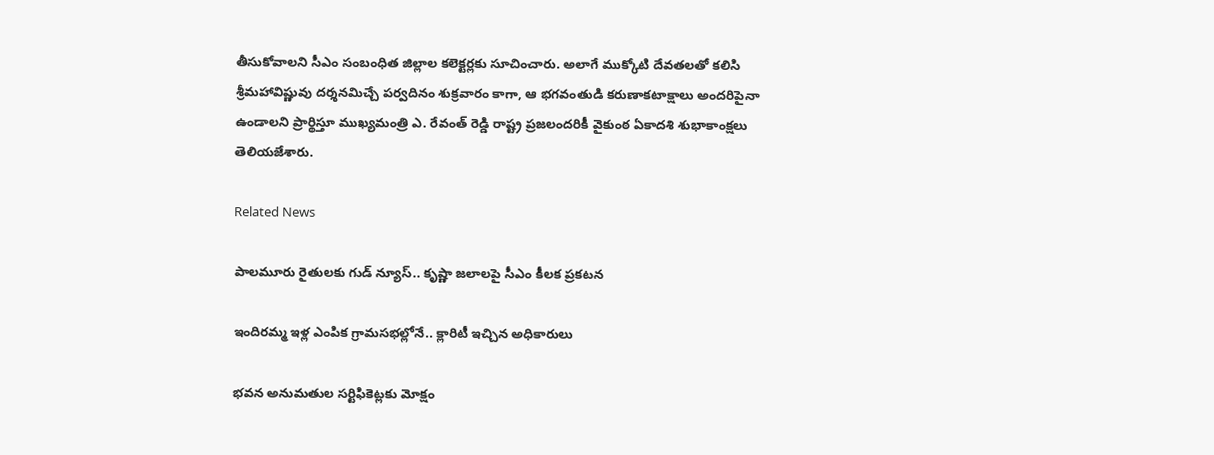తీసుకోవాలని సీఎం సంబంధిత జిల్లాల కలెక్టర్లకు సూచించారు. అలాగే ముక్కోటి దేవతలతో కలిసి శ్రీమహావిష్ణువు దర్శనమిచ్చే పర్వదినం శుక్రవారం కాగా, ఆ భగవంతుడి కరుణాకటాక్షాలు అందరిపైనా ఉండాలని ప్రార్థిస్తూ ముఖ్యమంత్రి ఎ. రేవంత్ రెడ్డి రాష్ట్ర ప్రజలందరికీ వైకుంఠ ఏకాదశి శుభాకాంక్షలు తెలియజేశారు.

Related News

పాలమూరు రైతులకు గుడ్ న్యూస్.. కృష్ణా జలాలపై సీఎం కీలక ప్రకటన

ఇందిరమ్మ ఇళ్ల ఎంపిక గ్రామసభల్లోనే.. క్లారిటీ ఇచ్చిన అధికారులు

భవన అనుమతుల సర్టిఫికెట్లకు మోక్షం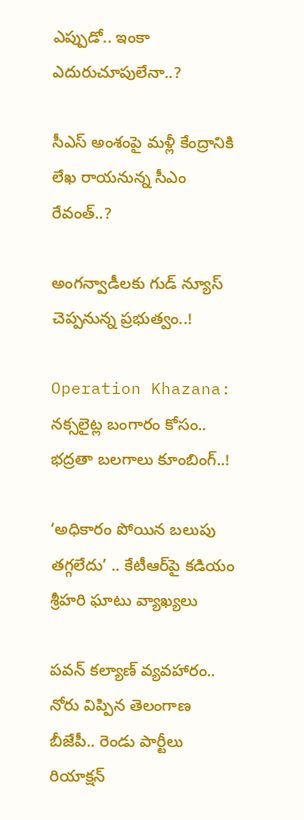ఎప్పుడో.. ఇంకా ఎదురుచూపులేనా..?

సీఎస్ అంశంపై మళ్లీ కేంద్రానికి లేఖ రాయనున్న సీఎం రేవంత్..?

అంగన్వాడీలకు గుడ్ న్యూస్ చెప్పనున్న ప్రభుత్వం..!

Operation Khazana: నక్సలైట్ల బంగారం కోసం.. భద్రతా బలగాలు కూంబింగ్..!

‘అధికారం పోయిన బలుపు తగ్గలేదు’ .. కేటీఆర్‌పై కడియం శ్రీహరి ఘాటు వ్యాఖ్యలు

పవన్ కల్యాణ్ వ్యవహారం.. నోరు విప్పిన తెలంగాణ బీజేపీ.. రెండు పార్టీలు రియాక్షన్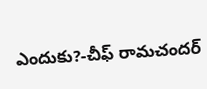ఎందుకు?-చీఫ్ రామచందర్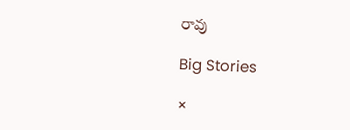రావు

Big Stories

×